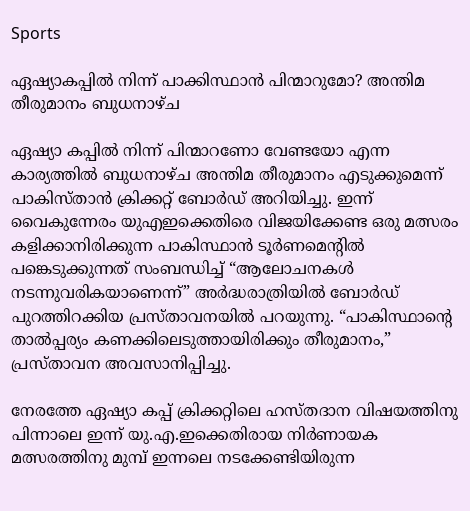Sports

ഏഷ്യാകപ്പിൽ നിന്ന് പാക്കിസ്ഥാന്‍ പിന്മാറുമോ? അന്തിമ തീരുമാനം ബുധനാഴ്ച

ഏഷ്യാ കപ്പിൽ നിന്ന് പിന്മാറണോ വേണ്ടയോ എന്ന കാര്യത്തിൽ ബുധനാഴ്ച അന്തിമ തീരുമാനം എടുക്കുമെന്ന് പാകിസ്‌താന്‍ ക്രിക്കറ്റ്‌ ബോര്‍ഡ്‌ അറിയിച്ചു. ഇന്ന് വൈകുന്നേരം യുഎഇക്കെതിരെ വിജയിക്കേണ്ട ഒരു മത്സരം കളിക്കാനിരിക്കുന്ന പാകിസ്ഥാൻ ടൂർണമെന്റിൽ പങ്കെടുക്കുന്നത് സംബന്ധിച്ച് “ആലോചനകൾ നടന്നുവരികയാണെന്ന്” അർദ്ധരാത്രിയിൽ ബോർഡ് പുറത്തിറക്കിയ പ്രസ്താവനയിൽ പറയുന്നു. “പാകിസ്ഥാന്റെ താൽപ്പര്യം കണക്കിലെടുത്തായിരിക്കും തീരുമാനം,” പ്രസ്താവന അവസാനിപ്പിച്ചു.

നേരത്തേ ഏഷ്യാ കപ്പ്‌ ക്രിക്കറ്റിലെ ഹസ്‌തദാന വിഷയത്തിനു പിന്നാലെ ഇന്ന്‌ യു.എ.ഇക്കെതിരായ നിര്‍ണായക മത്സരത്തിനു മുമ്പ്‌ ഇന്നലെ നടക്കേണ്ടിയിരുന്ന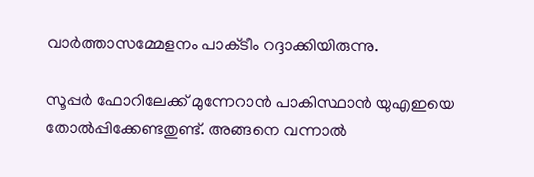വാര്‍ത്താസമ്മേളനം പാക്‌ടീം റദ്ദാക്കിയിരുന്നു.

സൂപ്പർ ഫോറിലേക്ക് മുന്നേറാൻ പാകിസ്ഥാൻ യുഎഇയെ തോൽപ്പിക്കേണ്ടതുണ്ട്. അങ്ങനെ വന്നാല്‍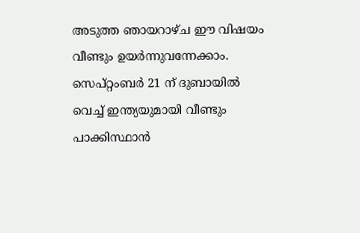അടുത്ത ഞായറാഴ്ച ഈ വിഷയം വീണ്ടും ഉയർന്നുവന്നേക്കാം. സെപ്റ്റംബർ 21 ന് ദുബായിൽ വെച്ച് ഇന്ത്യയുമായി വീണ്ടും പാക്കിസ്ഥാന്‍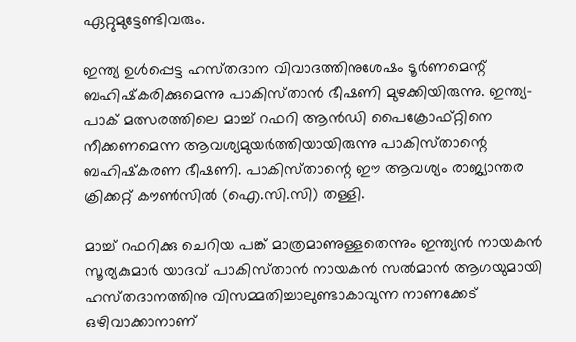ഏറ്റുമുട്ടേണ്ടിവരും.

ഇന്ത്യ ഉള്‍പ്പെട്ട ഹസ്‌തദാന വിവാദത്തിനുശേഷം ടൂര്‍ണമെന്റ്‌ ബഹിഷ്‌കരിക്കുമെന്നു പാകിസ്‌താന്‍ ഭീഷണി മുഴക്കിയിരുന്നു. ഇന്ത്യ-പാക്‌ മത്സരത്തിലെ മാച്ച്‌ റഫറി ആന്‍ഡി പൈക്രോഫ്‌റ്റിനെ നീക്കണമെന്ന ആവശ്യമുയര്‍ത്തിയായിരുന്നു പാകിസ്‌താന്റെ ബഹിഷ്‌കരണ ഭീഷണി. പാകിസ്‌താന്റെ ഈ ആവശ്യം രാജ്യാന്തര ക്രിക്കറ്റ്‌ കൗണ്‍സില്‍ (ഐ.സി.സി) തള്ളി.

മാച്ച്‌ റഫറിക്കു ചെറിയ പങ്ക്‌ മാത്രമാണുള്ളതെന്നും ഇന്ത്യന്‍ നായകന്‍ സൂര്യകുമാര്‍ യാദവ്‌ പാകിസ്‌താന്‍ നായകന്‍ സല്‍മാന്‍ ആഗയുമായി ഹസ്‌തദാനത്തിനു വിസമ്മതിച്ചാലുണ്ടാകാവുന്ന നാണക്കേട്‌ ഒഴിവാക്കാനാണ്‌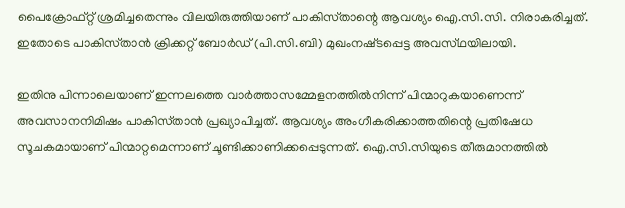പൈക്രോഫ്‌റ്റ് ശ്രമിച്ചതെന്നും വിലയിരുത്തിയാണ്‌ പാകിസ്‌താന്റെ ആവശ്യം ഐ.സി.സി. നിരാകരിച്ചത്‌. ഇതോടെ പാകിസ്‌താന്‍ ക്രിക്കറ്റ്‌ ബോര്‍ഡ്‌ (പി.സി.ബി) മുഖംനഷ്‌ടപ്പെട്ട അവസ്‌ഥയിലായി.

ഇതിനു പിന്നാലെയാണ്‌ ഇന്നലത്തെ വാര്‍ത്താസമ്മേളനത്തില്‍നിന്ന്‌ പിന്മാറുകയാണെന്ന്‌ അവസാനനിമിഷം പാകിസ്‌താന്‍ പ്രഖ്യാപിച്ചത്‌. ആവശ്യം അംഗീകരിക്കാത്തതിന്റെ പ്രതിഷേധ സൂചകമായാണ്‌ പിന്മാറ്റമെന്നാണ്‌ ചൂണ്ടിക്കാണിക്കപ്പെടുന്നത്‌. ഐ.സി.സിയുടെ തീരുമാനത്തില്‍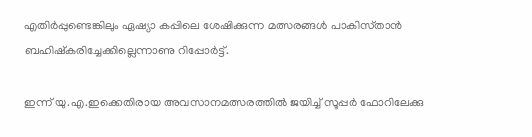എതിര്‍പ്പുണ്ടെങ്കിലും ഏഷ്യാ കപ്പിലെ ശേഷിക്കുന്ന മത്സരങ്ങള്‍ പാകിസ്‌താന്‍ ബഹിഷ്‌കരിച്ചേക്കില്ലെന്നാണു റിപ്പോര്‍ട്ട്‌.

ഇന്ന്‌ യു.എ.ഇക്കെതിരായ അവസാനമത്സരത്തില്‍ ജയിച്ച്‌ സൂപ്പര്‍ ഫോറിലേക്കു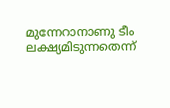മുന്നേറാനാണു ടീം ലക്ഷ്യമിടുന്നതെന്ന്‌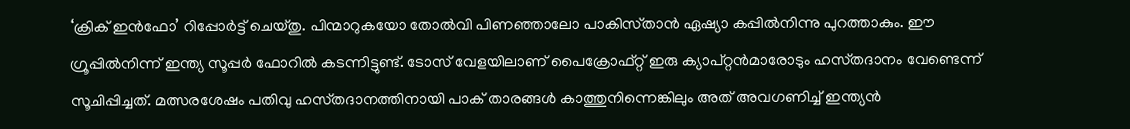‘ക്രിക്‌ ഇന്‍ഫോ’ റിപ്പോര്‍ട്ട്‌ ചെയ്‌തു. പിന്മാറുകയോ തോല്‍വി പിണഞ്ഞാലോ പാകിസ്‌താന്‍ ഏഷ്യാ കപ്പില്‍നിന്നു പുറത്താകും. ഈ ഗ്രൂപ്പില്‍നിന്ന്‌ ഇന്ത്യ സൂപ്പര്‍ ഫോറില്‍ കടന്നിട്ടുണ്ട്‌. ടോസ്‌ വേളയിലാണ്‌ പൈക്രോഫ്‌റ്റ് ഇരു ക്യാപ്‌റ്റന്‍മാരോടും ഹസ്‌തദാനം വേണ്ടെന്ന്‌ സൂചിപ്പിച്ചത്‌. മത്സരശേഷം പതിവു ഹസ്‌തദാനത്തിനായി പാക്‌ താരങ്ങള്‍ കാത്തുനിന്നെങ്കിലും അത്‌ അവഗണിച്ച്‌ ഇന്ത്യന്‍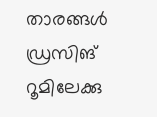താരങ്ങള്‍ ഡ്രസിങ്‌ റൂമിലേക്കു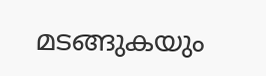മടങ്ങുകയും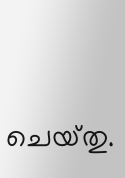ചെയ്‌തു.